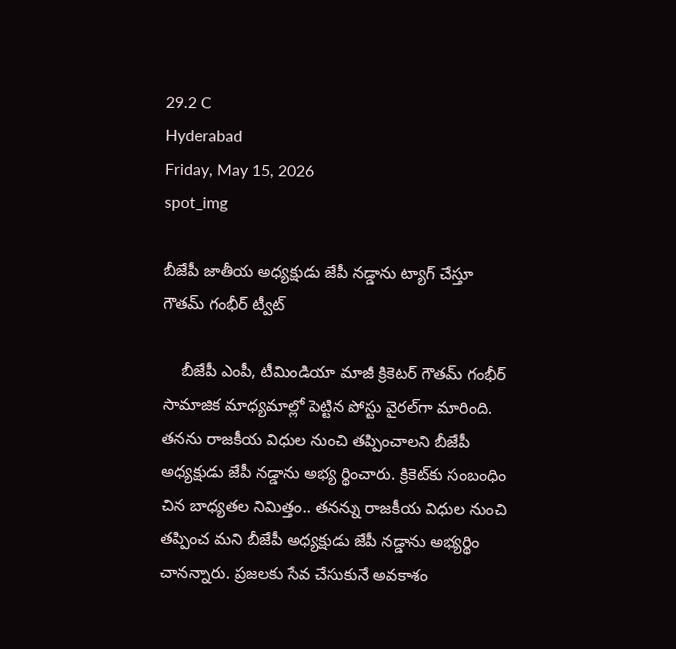29.2 C
Hyderabad
Friday, May 15, 2026
spot_img

బీజేపీ జాతీయ అధ్యక్షుడు జేపీ నడ్డాను ట్యాగ్‌ చేస్తూ గౌతమ్‌ గంభీర్‌ ట్వీట్‌

    బీజేపీ ఎంపీ, టీమిండియా మాజీ క్రికెటర్ గౌతమ్ గంభీర్‌ సామాజిక మాధ్యమాల్లో పెట్టిన పోస్టు వైరల్‌గా మారింది. తనను రాజకీయ విధుల నుంచి తప్పించాలని బీజేపీ అధ్యక్షుడు జేపీ నడ్డాను అభ్య ర్థించారు. క్రికెట్‌కు సంబంధిం చిన బాధ్యతల నిమిత్తం.. తనన్ను రాజకీయ విధుల నుంచి తప్పించ మని బీజేపీ అధ్యక్షుడు జేపీ నడ్డాను అభ్యర్థిం చానన్నారు. ప్రజలకు సేవ చేసుకునే అవకాశం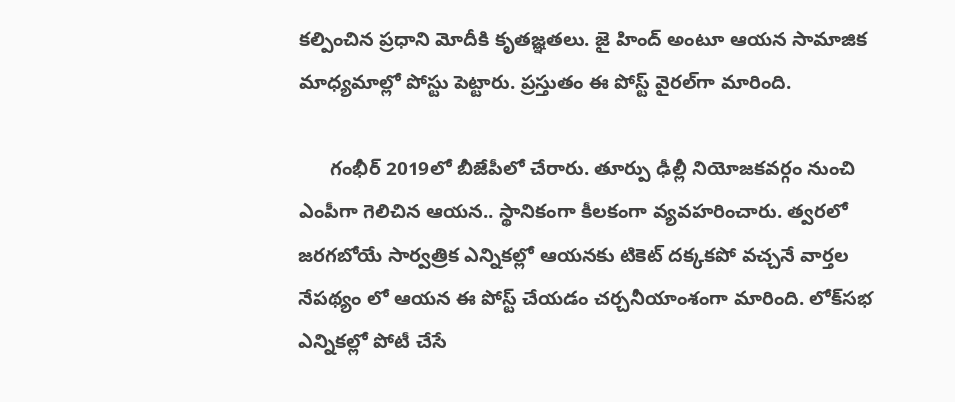కల్పించిన ప్రధాని మోదీకి కృతజ్ఞతలు. జై హింద్‌ అంటూ ఆయన సామాజిక మాధ్యమాల్లో పోస్టు పెట్టారు. ప్రస్తుతం ఈ పోస్ట్ వైరల్‌గా మారింది.

      గంభీర్ 2019లో బీజేపీలో చేరారు. తూర్పు ఢీల్లీ నియోజకవర్గం నుంచి ఎంపీగా గెలిచిన ఆయన.. స్థానికంగా కీలకంగా వ్యవహరించారు. త్వరలో జరగబోయే సార్వత్రిక ఎన్నికల్లో ఆయనకు టికెట్‌ దక్కకపో వచ్చనే వార్తల నేపథ్యం లో ఆయన ఈ పోస్ట్‌ చేయడం చర్చనీయాంశంగా మారింది. లోక్‌సభ ఎన్నికల్లో పోటీ చేసే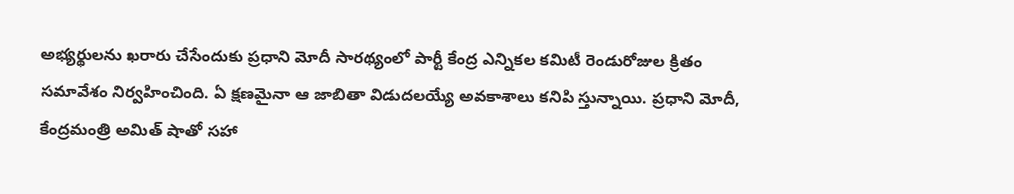అభ్యర్థులను ఖరారు చేసేందుకు ప్రధాని మోదీ సారథ్యంలో పార్టీ కేంద్ర ఎన్నికల కమిటీ రెండురోజుల క్రితం సమావేశం నిర్వహించింది. ఏ క్షణమైనా ఆ జాబితా విడుదలయ్యే అవకాశాలు కనిపి స్తున్నాయి. ప్రధాని మోదీ, కేంద్రమంత్రి అమిత్‌ షాతో సహా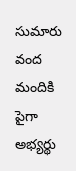సుమారు వంద మందికి పైగా అభ్యర్థు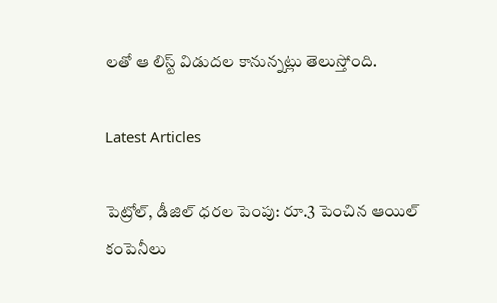లతో ఆ లిస్ట్ విడుదల కానున్నట్లు తెలుస్తోంది.

Latest Articles

పెట్రోల్, డీజిల్ ధరల పెంపు: రూ.3 పెంచిన ఆయిల్ కంపెనీలు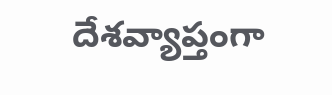దేశవ్యాప్తంగా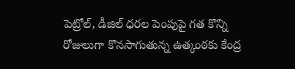పెట్రోల్, డీజిల్ ధరల పెంపుపై గత కొన్ని రోజులుగా కొనసాగుతున్న ఉత్కంఠకు కేంద్ర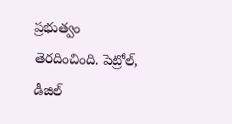ప్రభుత్వం తెరదించింది. పెట్రోల్‌, డీజిల్‌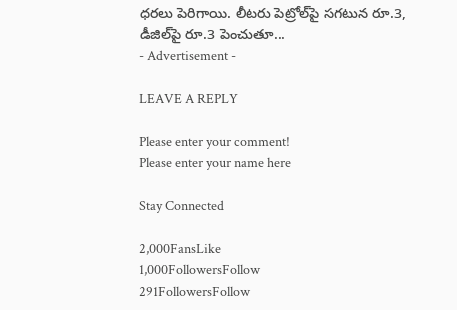ధరలు పెరిగాయి. లీటరు పెట్రోల్‌పై సగటున రూ.3, డీజిల్‌పై రూ.3 పెంచుతూ...
- Advertisement -

LEAVE A REPLY

Please enter your comment!
Please enter your name here

Stay Connected

2,000FansLike
1,000FollowersFollow
291FollowersFollow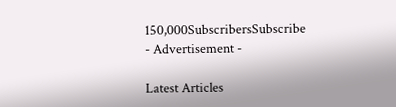150,000SubscribersSubscribe
- Advertisement -

Latest Articles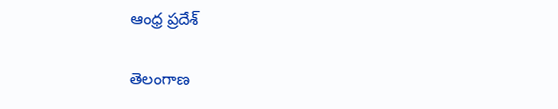ఆంధ్ర ప్రదేశ్

తెలంగాణ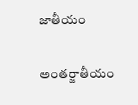జాతీయం

అంతర్జాతీయం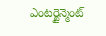ఎంటర్టైన్మెంట్